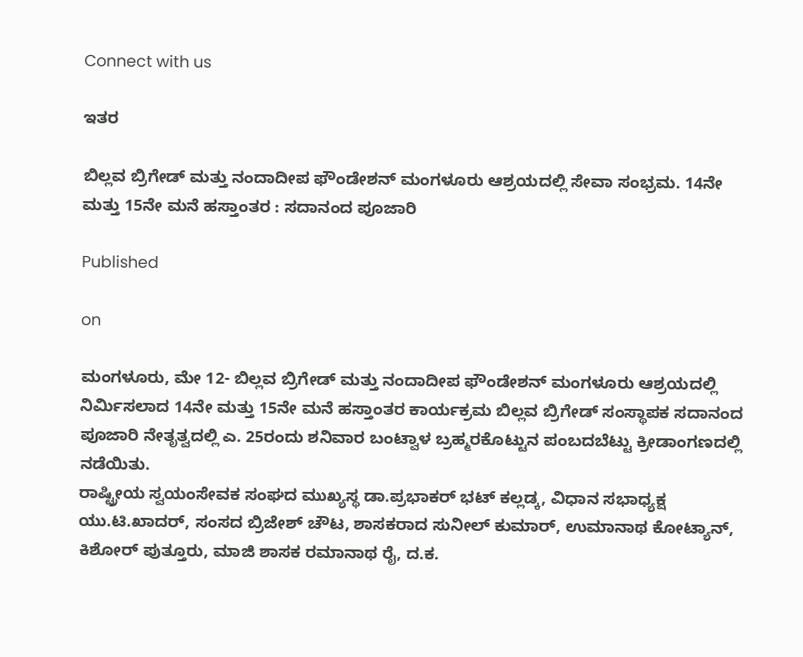Connect with us

ಇತರ

ಬಿಲ್ಲವ ಬ್ರಿಗೇಡ್ ಮತ್ತು ನಂದಾದೀಪ ಫೌಂಡೇಶನ್ ಮಂಗಳೂರು ಆಶ್ರಯದಲ್ಲಿ ಸೇವಾ ಸಂಭ್ರಮ. 14ನೇ ಮತ್ತು 15ನೇ ಮನೆ ಹಸ್ತಾಂತರ : ಸದಾನಂದ ಪೂಜಾರಿ

Published

on

ಮಂಗಳೂರು, ಮೇ 12- ಬಿಲ್ಲವ ಬ್ರಿಗೇಡ್ ಮತ್ತು ನಂದಾದೀಪ ಫೌಂಡೇಶನ್ ಮಂಗಳೂರು ಆಶ್ರಯದಲ್ಲಿ ನಿರ್ಮಿಸಲಾದ 14ನೇ ಮತ್ತು 15ನೇ ಮನೆ ಹಸ್ತಾಂತರ ಕಾರ್ಯಕ್ರಮ ಬಿಲ್ಲವ ಬ್ರಿಗೇಡ್‌ ಸಂಸ್ಥಾಪಕ ಸದಾನಂದ ಪೂಜಾರಿ ನೇತೃತ್ವದಲ್ಲಿ ಎ. 25ರಂದು ಶನಿವಾರ ಬಂಟ್ವಾಳ ಬ್ರಹ್ಮರಕೊಟ್ಟುನ ಪಂಬದಬೆಟ್ಟು ಕ್ರೀಡಾಂಗಣದಲ್ಲಿ ನಡೆಯಿತು.
ರಾಷ್ಟ್ರೀಯ ಸ್ವಯಂಸೇವಕ ಸಂಘದ ಮುಖ್ಯಸ್ಥ ಡಾ.ಪ್ರಭಾಕರ್ ಭಟ್ ಕಲ್ಲಡ್ಕ, ವಿಧಾನ ಸಭಾಧ್ಯಕ್ಷ ಯು.ಟಿ.ಖಾದ‌ರ್, ಸಂಸದ ಬ್ರಿಜೇಶ್ ಚೌಟ, ಶಾಸಕರಾದ ಸುನೀಲ್ ಕುಮಾರ್, ಉಮಾನಾಥ ಕೋಟ್ಯಾನ್, ಕಿಶೋರ್ ಪುತ್ತೂರು, ಮಾಜಿ ಶಾಸಕ ರಮಾನಾಥ ರೈ, ದ.ಕ.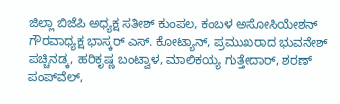ಜಿಲ್ಲಾ ಬಿಜೆಪಿ ಅಧ್ಯಕ್ಷ ಸತೀಶ್ ಕುಂಪಲ, ಕಂಬಳ ಅಸೋಸಿಯೇಶನ್ ಗೌರವಾಧ್ಯಕ್ಷ ಭಾಸ್ಕ‌ರ್ ಎಸ್. ಕೋಟ್ಯಾನ್, ಪ್ರಮುಖರಾದ ಭುವನೇಶ್ ಪಚ್ಚಿನಡ್ಕ, ಹರಿಕೃಷ್ಣ ಬಂಟ್ವಾಳ, ಮಾಲಿಕಯ್ಯ ಗುತ್ತೇದಾರ್, ಶರಣ್ ಪಂಪ್‌ವೆಲ್,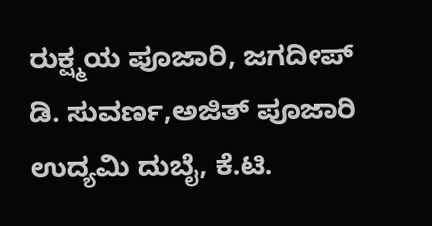ರುಕ್ಷ್ಮಯ ಪೂಜಾರಿ, ಜಗದೀಪ್ ಡಿ. ಸುವರ್ಣ,ಅಜಿತ್ ಪೂಜಾರಿ ಉದ್ಯಮಿ ದುಬೈ, ಕೆ.ಟಿ.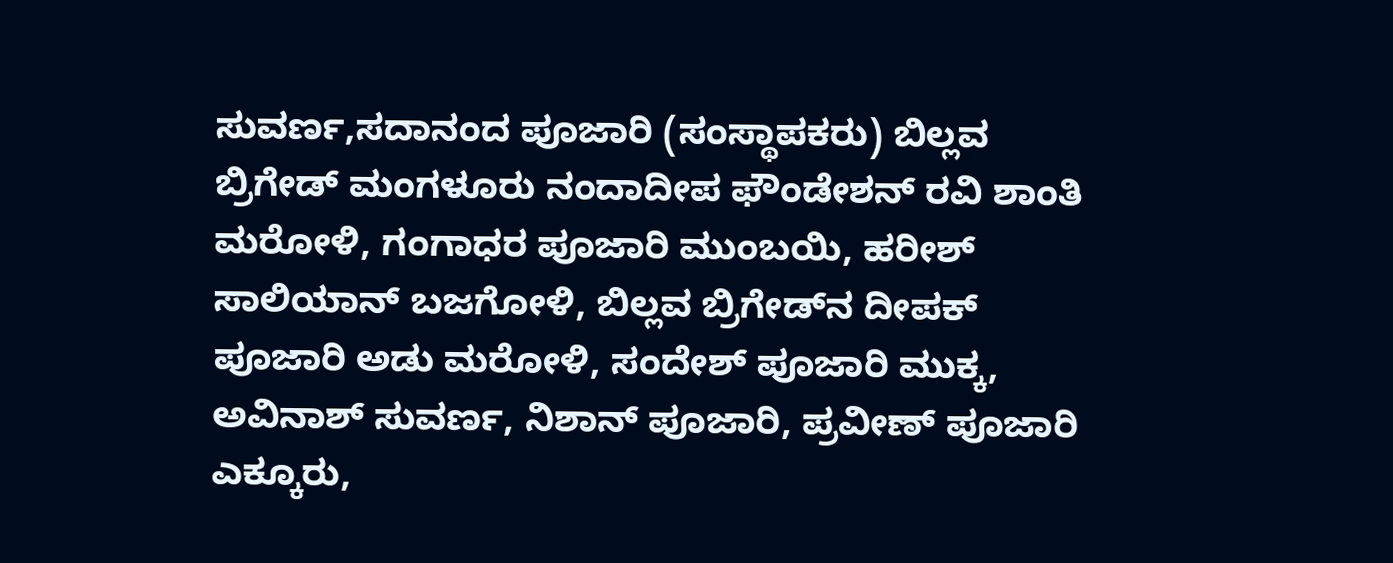ಸುವರ್ಣ,ಸದಾನಂದ ಪೂಜಾರಿ (ಸಂಸ್ಥಾಪಕರು) ಬಿಲ್ಲವ ಬ್ರಿಗೇಡ್ ಮಂಗಳೂರು ನಂದಾದೀಪ ಫೌಂಡೇಶನ್ ರವಿ ಶಾಂತಿ ಮರೋಳಿ, ಗಂಗಾಧರ ಪೂಜಾರಿ ಮುಂಬಯಿ, ಹರೀಶ್ ಸಾಲಿಯಾನ್ ಬಜಗೋಳಿ, ಬಿಲ್ಲವ ಬ್ರಿಗೇಡ್‌ನ ದೀಪಕ್ ಪೂಜಾರಿ ಅಡು ಮರೋಳಿ, ಸಂದೇಶ್ ಪೂಜಾರಿ ಮುಕ್ಕ, ಅವಿನಾಶ್ ಸುವರ್ಣ, ನಿಶಾನ್ ಪೂಜಾರಿ, ಪ್ರವೀಣ್ ಪೂಜಾರಿ ಎಕ್ಕೂರು,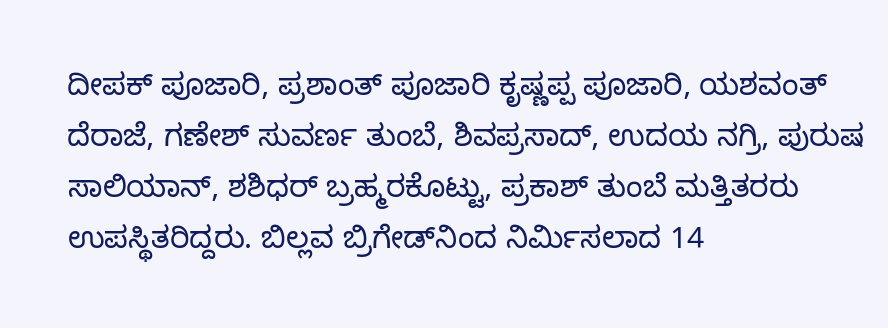ದೀಪಕ್ ಪೂಜಾರಿ, ಪ್ರಶಾಂತ್ ಪೂಜಾರಿ ಕೃಷ್ಣಪ್ಪ ಪೂಜಾರಿ, ಯಶವಂತ್ ದೆರಾಜೆ, ಗಣೇಶ್ ಸುವರ್ಣ ತುಂಬೆ, ಶಿವಪ್ರಸಾದ್, ಉದಯ ನಗ್ರಿ, ಪುರುಷ ಸಾಲಿಯಾನ್, ಶಶಿಧರ್ ಬ್ರಹ್ಮರಕೊಟ್ಟು, ಪ್ರಕಾಶ್ ತುಂಬೆ ಮತ್ತಿತರರು ಉಪಸ್ಥಿತರಿದ್ದರು. ಬಿಲ್ಲವ ಬ್ರಿಗೇಡ್‌ನಿಂದ ನಿರ್ಮಿಸಲಾದ 14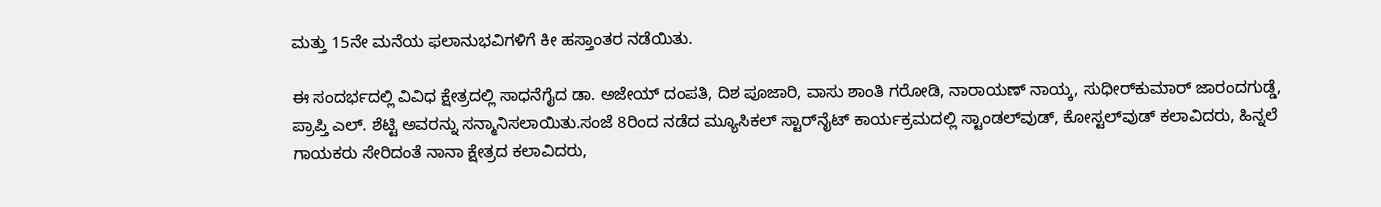ಮತ್ತು 15ನೇ ಮನೆಯ ಫಲಾನುಭವಿಗಳಿಗೆ ಕೀ ಹಸ್ತಾಂತರ ನಡೆಯಿತು.

ಈ ಸಂದರ್ಭದಲ್ಲಿ ವಿವಿಧ ಕ್ಷೇತ್ರದಲ್ಲಿ ಸಾಧನೆಗೈದ ಡಾ. ಅಜೇಯ್ ದಂಪತಿ, ದಿಶ ಪೂಜಾರಿ, ವಾಸು ಶಾಂತಿ ಗರೋಡಿ, ನಾರಾಯಣ್ ನಾಯ್ಕ, ಸುಧೀರ್‌ಕುಮಾರ್ ಜಾರಂದಗುಡ್ಡೆ, ಪ್ರಾಪ್ತಿ ಎಲ್. ಶೆಟ್ಟಿ ಅವರನ್ನು ಸನ್ಮಾನಿಸಲಾಯಿತು.ಸಂಜೆ 8ರಿಂದ ನಡೆದ ಮ್ಯೂಸಿಕಲ್ ಸ್ಟಾರ್‌ನೈಟ್ ಕಾರ್ಯಕ್ರಮದಲ್ಲಿ ಸ್ಟಾಂಡಲ್‌ವುಡ್, ಕೋಸ್ಟಲ್‌ವುಡ್ ಕಲಾವಿದರು, ಹಿನ್ನಲೆ ಗಾಯಕರು ಸೇರಿದಂತೆ ನಾನಾ ಕ್ಷೇತ್ರದ ಕಲಾವಿದರು,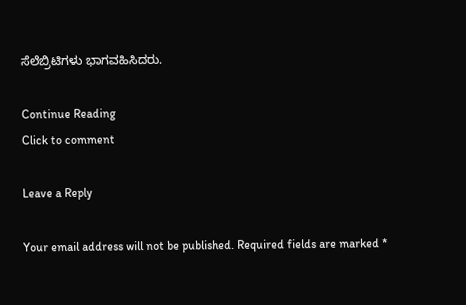ಸೆಲೆಬ್ರಿಟಿಗಳು ಭಾಗವಹಿಸಿದರು.

Continue Reading
Click to comment

Leave a Reply

Your email address will not be published. Required fields are marked *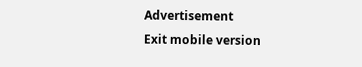Advertisement
Exit mobile version